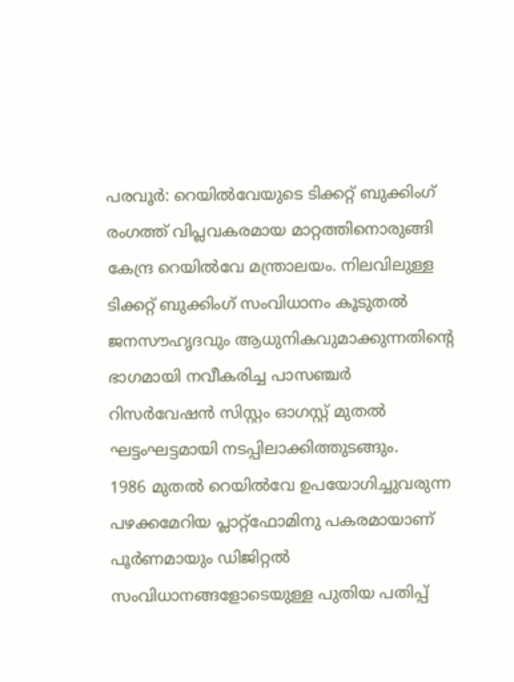പരവൂർ: റെയിൽവേയുടെ ടിക്കറ്റ് ബുക്കിംഗ് രംഗത്ത് വിപ്ലവകരമായ മാറ്റത്തിനൊരുങ്ങി കേന്ദ്ര റെയിൽവേ മന്ത്രാലയം. നിലവിലുള്ള ടിക്കറ്റ് ബുക്കിംഗ് സംവിധാനം കൂടുതൽ ജനസൗഹൃദവും ആധുനികവുമാക്കുന്നതിന്റെ ഭാഗമായി നവീകരിച്ച പാസഞ്ചർ റിസർവേഷൻ സിസ്റ്റം ഓഗസ്റ്റ് മുതൽ ഘട്ടംഘട്ടമായി നടപ്പിലാക്കിത്തുടങ്ങും.
1986 മുതൽ റെയിൽവേ ഉപയോഗിച്ചുവരുന്ന പഴക്കമേറിയ പ്ലാറ്റ്ഫോമിനു പകരമായാണ് പൂർണമായും ഡിജിറ്റൽ സംവിധാനങ്ങളോടെയുള്ള പുതിയ പതിപ്പ്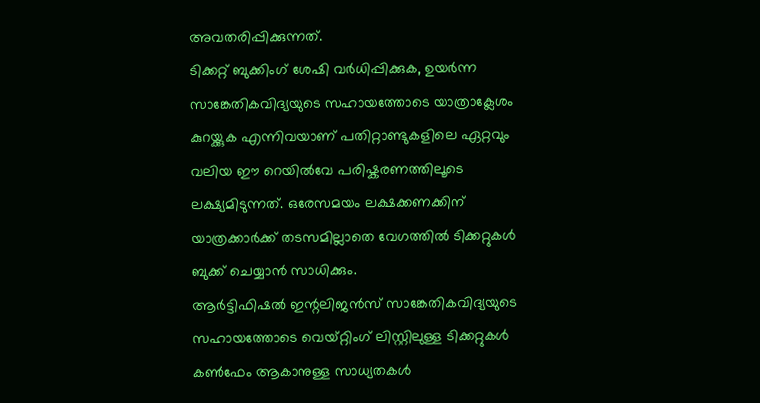അവതരിപ്പിക്കുന്നത്.
ടിക്കറ്റ് ബുക്കിംഗ് ശേഷി വർധിപ്പിക്കുക, ഉയർന്ന സാങ്കേതികവിദ്യയുടെ സഹായത്തോടെ യാത്രാക്ലേശം കുറയ്ക്കുക എന്നിവയാണ് പതിറ്റാണ്ടുകളിലെ ഏറ്റവും വലിയ ഈ റെയിൽവേ പരിഷ്കരണത്തിലൂടെ ലക്ഷ്യമിടുന്നത്. ഒരേസമയം ലക്ഷക്കണക്കിന് യാത്രക്കാർക്ക് തടസമില്ലാതെ വേഗത്തിൽ ടിക്കറ്റുകൾ ബുക്ക് ചെയ്യാൻ സാധിക്കും.
ആർട്ടിഫിഷൽ ഇന്റലിജൻസ് സാങ്കേതികവിദ്യയുടെ സഹായത്തോടെ വെയ്റ്റിംഗ് ലിസ്റ്റിലുള്ള ടിക്കറ്റുകൾ കൺഫേം ആകാനുള്ള സാധ്യതകൾ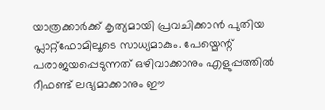യാത്രക്കാർക്ക് കൃത്യമായി പ്രവചിക്കാൻ പുതിയ പ്ലാറ്റ്ഫോമിലൂടെ സാധ്യമാകും. പേയ്മെന്റ് പരാജയപ്പെടുന്നത് ഒഴിവാക്കാനും എളുപ്പത്തിൽ റീഫണ്ട് ലഭ്യമാക്കാനും ഈ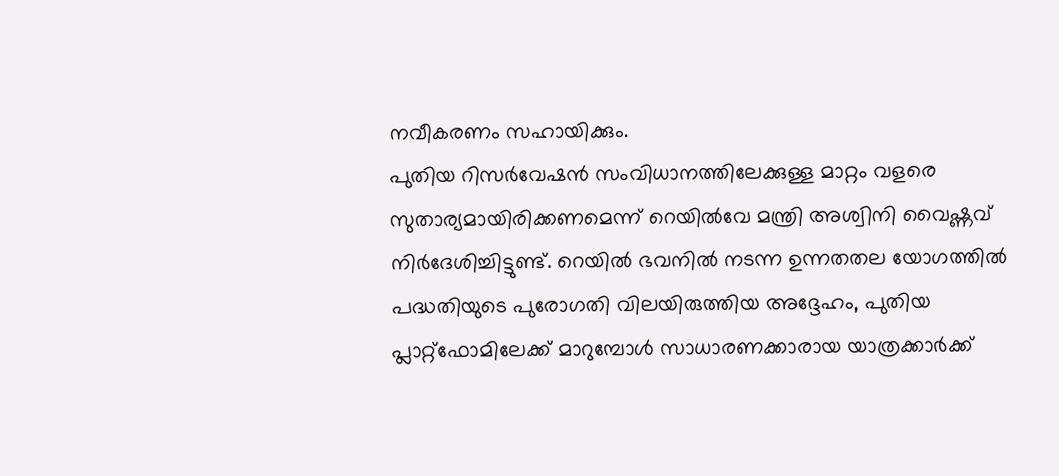നവീകരണം സഹായിക്കും.
പുതിയ റിസർവേഷൻ സംവിധാനത്തിലേക്കുള്ള മാറ്റം വളരെ സുതാര്യമായിരിക്കണമെന്ന് റെയിൽവേ മന്ത്രി അശ്വിനി വൈഷ്ണവ് നിർദേശിച്ചിട്ടുണ്ട്. റെയിൽ ഭവനിൽ നടന്ന ഉന്നതതല യോഗത്തിൽ പദ്ധതിയുടെ പുരോഗതി വിലയിരുത്തിയ അദ്ദേഹം, പുതിയ പ്ലാറ്റ്ഫോമിലേക്ക് മാറുമ്പോൾ സാധാരണക്കാരായ യാത്രക്കാർക്ക്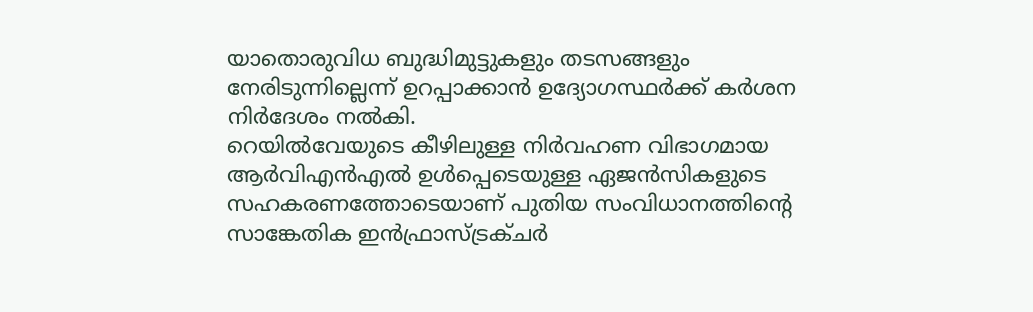യാതൊരുവിധ ബുദ്ധിമുട്ടുകളും തടസങ്ങളും നേരിടുന്നില്ലെന്ന് ഉറപ്പാക്കാൻ ഉദ്യോഗസ്ഥർക്ക് കർശന നിർദേശം നൽകി.
റെയിൽവേയുടെ കീഴിലുള്ള നിർവഹണ വിഭാഗമായ ആർവിഎൻഎൽ ഉൾപ്പെടെയുള്ള ഏജൻസികളുടെ സഹകരണത്തോടെയാണ് പുതിയ സംവിധാനത്തിന്റെ സാങ്കേതിക ഇൻഫ്രാസ്ട്രക്ചർ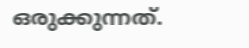ഒരുക്കുന്നത്.